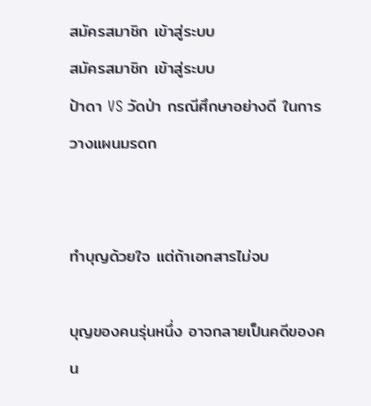สมัครสมาชิก เข้าสู่ระบบ
สมัครสมาชิก เข้าสู่ระบบ
ป้าดา VS วัดป่า กรณีศึกษาอย่างดี ในการวางแผนมรดก


ทำบุญด้วยใจ แต่ถ้าเอกสารไม่จบ

บุญของคนรุ่นหนึ่ง อาจกลายเป็นคดีของคน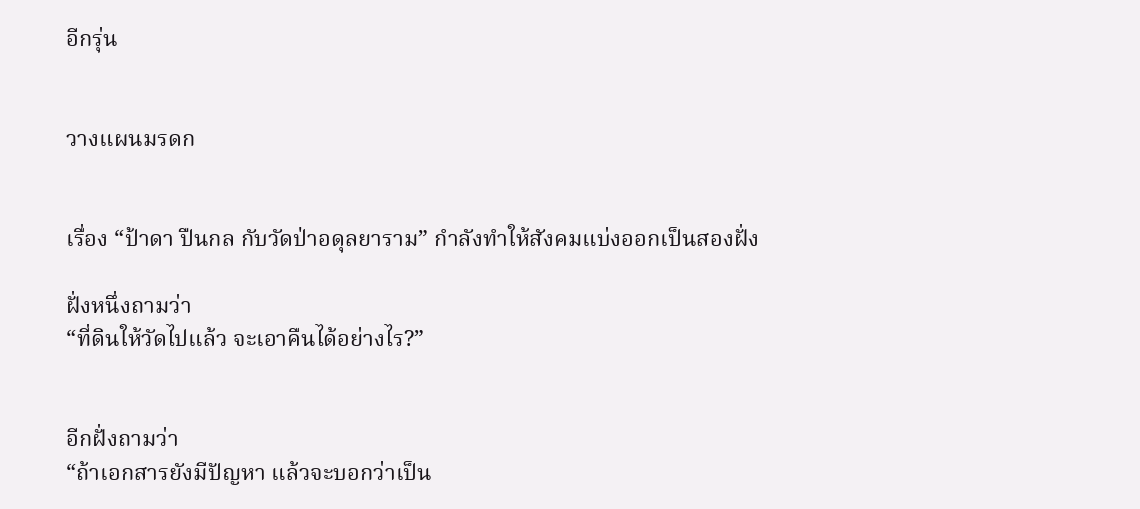อีกรุ่น


วางแผนมรดก


เรื่อง “ป้าดา ปืนกล กับวัดป่าอดุลยาราม” กำลังทำให้สังคมแบ่งออกเป็นสองฝั่ง

ฝั่งหนึ่งถามว่า
“ที่ดินให้วัดไปแล้ว จะเอาคืนได้อย่างไร?”


อีกฝั่งถามว่า
“ถ้าเอกสารยังมีปัญหา แล้วจะบอกว่าเป็น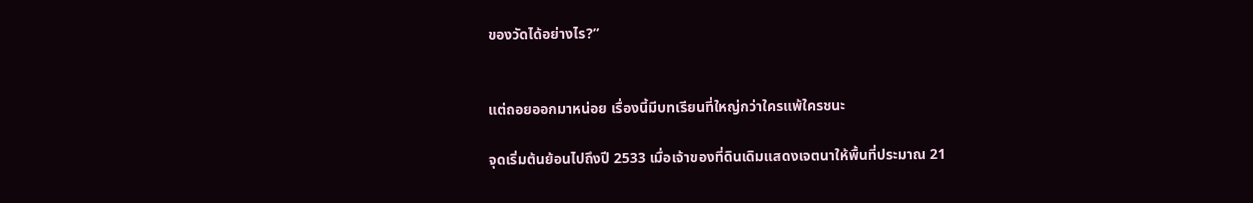ของวัดได้อย่างไร?”


แต่ถอยออกมาหน่อย เรื่องนี้มีบทเรียนที่ใหญ่กว่าใครแพ้ใครชนะ

จุดเริ่มต้นย้อนไปถึงปี 2533 เมื่อเจ้าของที่ดินเดิมแสดงเจตนาให้พื้นที่ประมาณ 21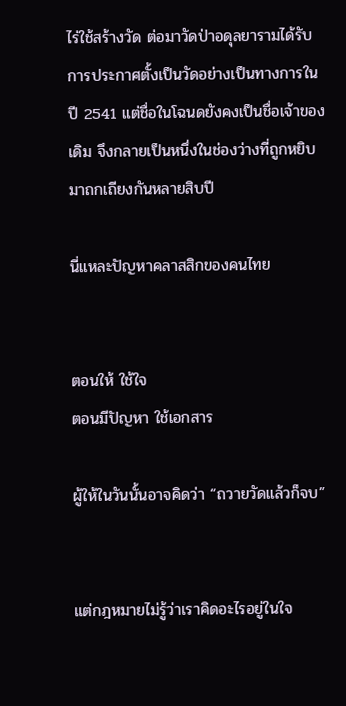ไร่ใช้สร้างวัด ต่อมาวัดป่าอดุลยารามได้รับการประกาศตั้งเป็นวัดอย่างเป็นทางการในปี 2541 แต่ชื่อในโฉนดยังคงเป็นชื่อเจ้าของเดิม จึงกลายเป็นหนึ่งในช่องว่างที่ถูกหยิบมาถกเถียงกันหลายสิบปี

นี่แหละปัญหาคลาสสิกของคนไทย


ตอนให้ ใช้ใจ
ตอนมีปัญหา ใช้เอกสาร

ผู้ให้ในวันนั้นอาจคิดว่า “ถวายวัดแล้วก็จบ”


แต่กฎหมายไม่รู้ว่าเราคิดอะไรอยู่ในใจ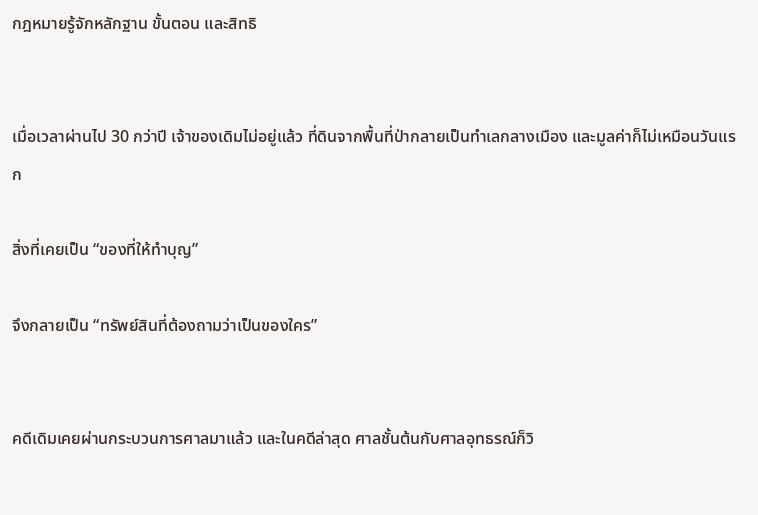กฎหมายรู้จักหลักฐาน ขั้นตอน และสิทธิ


เมื่อเวลาผ่านไป 30 กว่าปี เจ้าของเดิมไม่อยู่แล้ว ที่ดินจากพื้นที่ป่ากลายเป็นทำเลกลางเมือง และมูลค่าก็ไม่เหมือนวันแรก

สิ่งที่เคยเป็น “ของที่ให้ทำบุญ”

จึงกลายเป็น “ทรัพย์สินที่ต้องถามว่าเป็นของใคร”


คดีเดิมเคยผ่านกระบวนการศาลมาแล้ว และในคดีล่าสุด ศาลชั้นต้นกับศาลอุทธรณ์ก็วิ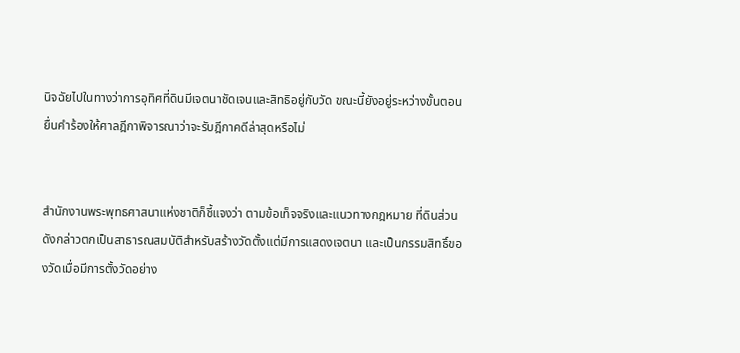นิจฉัยไปในทางว่าการอุทิศที่ดินมีเจตนาชัดเจนและสิทธิอยู่กับวัด ขณะนี้ยังอยู่ระหว่างขั้นตอนยื่นคำร้องให้ศาลฎีกาพิจารณาว่าจะรับฎีกาคดีล่าสุดหรือไม่


สำนักงานพระพุทธศาสนาแห่งชาติก็ชี้แจงว่า ตามข้อเท็จจริงและแนวทางกฎหมาย ที่ดินส่วนดังกล่าวตกเป็นสาธารณสมบัติสำหรับสร้างวัดตั้งแต่มีการแสดงเจตนา และเป็นกรรมสิทธิ์ของวัดเมื่อมีการตั้งวัดอย่าง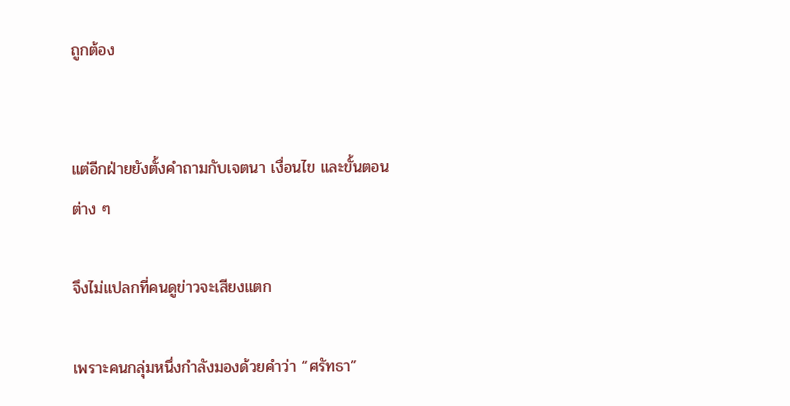ถูกต้อง


แต่อีกฝ่ายยังตั้งคำถามกับเจตนา เงื่อนไข และขั้นตอนต่าง ๆ

จึงไม่แปลกที่คนดูข่าวจะเสียงแตก

เพราะคนกลุ่มหนึ่งกำลังมองด้วยคำว่า “ศรัทธา”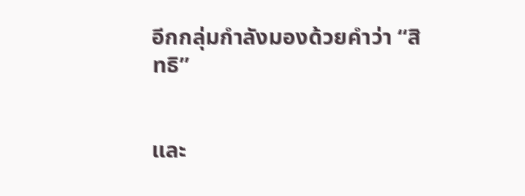อีกกลุ่มกำลังมองด้วยคำว่า “สิทธิ”


และ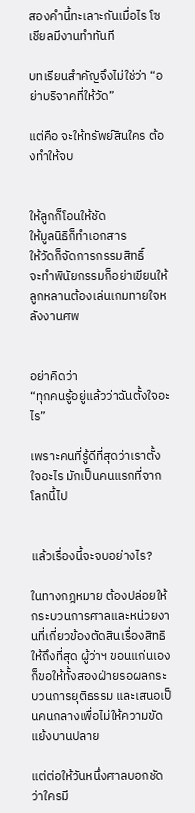สองคำนี้ทะเลาะกันเมื่อไร โซเชียลมีงานทำทันที

บทเรียนสำคัญจึงไม่ใช่ว่า “อย่าบริจาคที่ให้วัด”

แต่คือ จะให้ทรัพย์สินใคร ต้องทำให้จบ


ให้ลูกก็โอนให้ชัด
ให้มูลนิธิก็ทำเอกสาร
ให้วัดก็จัดการกรรมสิทธิ์
จะทำพินัยกรรมก็อย่าเขียนให้ลูกหลานต้องเล่นเกมทายใจหลังงานศพ


อย่าคิดว่า
“ทุกคนรู้อยู่แล้วว่าฉันตั้งใจอะไร”

เพราะคนที่รู้ดีที่สุดว่าเราตั้งใจอะไร มักเป็นคนแรกที่จากโลกนี้ไป


แล้วเรื่องนี้จะจบอย่างไร?

ในทางกฎหมาย ต้องปล่อยให้กระบวนการศาลและหน่วยงานที่เกี่ยวข้องตัดสินเรื่องสิทธิให้ถึงที่สุด ผู้ว่าฯ ขอนแก่นเองก็ขอให้ทั้งสองฝ่ายรอผลกระบวนการยุติธรรม และเสนอเป็นคนกลางเพื่อไม่ให้ความขัดแย้งบานปลาย

แต่ต่อให้วันหนึ่งศาลบอกชัดว่าใครมี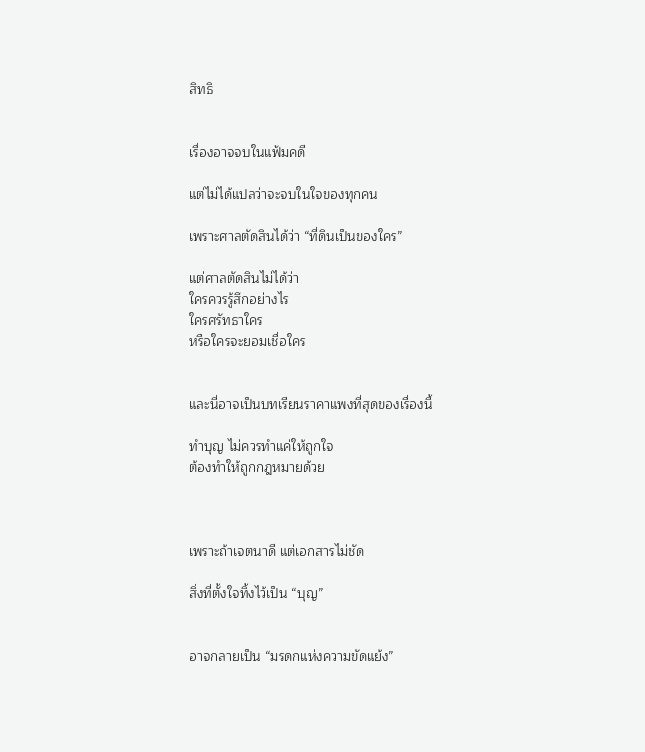สิทธิ


เรื่องอาจจบในแฟ้มคดี

แต่ไม่ได้แปลว่าจะจบในใจของทุกคน

เพราะศาลตัดสินได้ว่า “ที่ดินเป็นของใคร”

แต่ศาลตัดสินไม่ได้ว่า
ใครควรรู้สึกอย่างไร
ใครศรัทธาใคร
หรือใครจะยอมเชื่อใคร


และนี่อาจเป็นบทเรียนราคาแพงที่สุดของเรื่องนี้

ทำบุญ ไม่ควรทำแค่ให้ถูกใจ
ต้องทำให้ถูกกฎหมายด้วย



เพราะถ้าเจตนาดี แต่เอกสารไม่ชัด

สิ่งที่ตั้งใจทิ้งไว้เป็น “บุญ”


อาจกลายเป็น “มรดกแห่งความขัดแย้ง”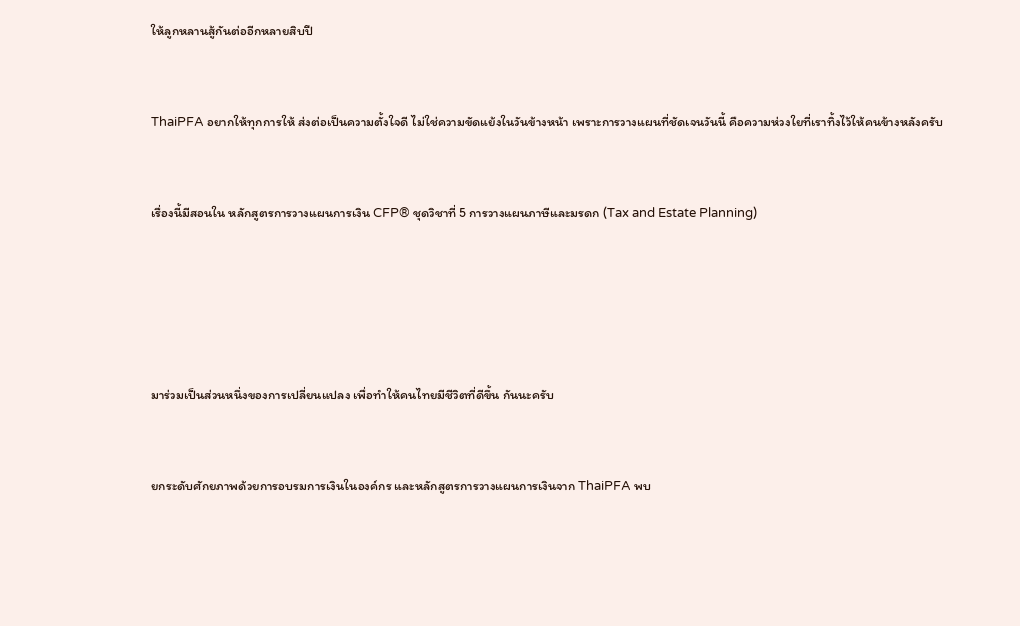ให้ลูกหลานสู้กันต่ออีกหลายสิบปี


ThaiPFA อยากให้ทุกการให้ ส่งต่อเป็นความตั้งใจดี ไม่ใช่ความขัดแย้งในวันข้างหน้า เพราะการวางแผนที่ชัดเจนวันนี้ คือความห่วงใยที่เราทิ้งไว้ให้คนข้างหลังครับ


เรื่องนี้มีสอนใน หลักสูตรการวางแผนการเงิน CFP® ชุดวิชาที่ 5 การวางแผนภาษีและมรดก (Tax and Estate Planning)





มาร่วมเป็นส่วนหนึ่งของการเปลี่ยนแปลง เพื่อทำให้คนไทยมีชีวิตที่ดีขึ้น กันนะครับ


ยกระดับศักยภาพด้วยการอบรมการเงินในองค์กร และหลักสูตรการวางแผนการเงินจาก ThaiPFA พบ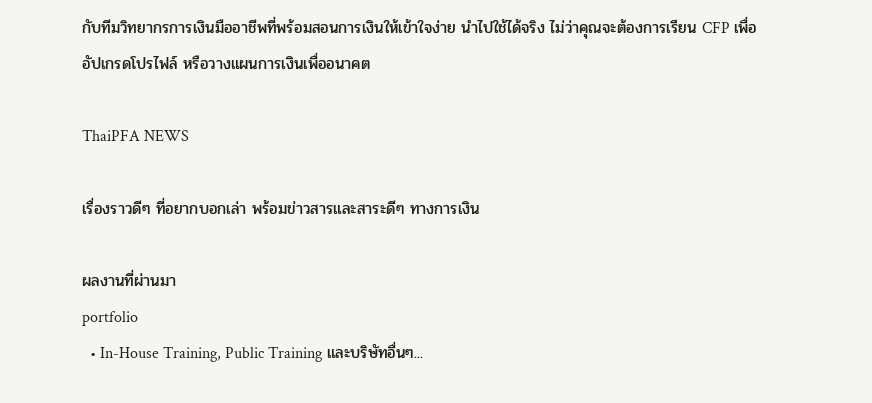กับทีมวิทยากรการเงินมืออาชีพที่พร้อมสอนการเงินให้เข้าใจง่าย นำไปใช้ได้จริง ไม่ว่าคุณจะต้องการเรียน CFP เพื่ออัปเกรดโปรไฟล์ หรือวางแผนการเงินเพื่ออนาคต

ThaiPFA NEWS

เรื่องราวดีๆ ที่อยากบอกเล่า พร้อมข่าวสารและสาระดีๆ ทางการเงิน

ผลงานที่ผ่านมา
portfolio
  • In-House Training, Public Training และบริษัทอื่นๆ...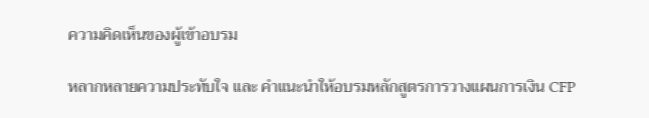ความคิดเห็นของผู้เข้าอบรม

หลากหลายความประทับใจ และ คำแนะนำให้อบรมหลักสูตรการวางแผนการเงิน CFP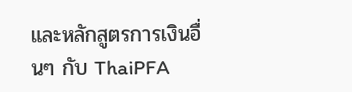และหลักสูตรการเงินอื่นๆ กับ ThaiPFA